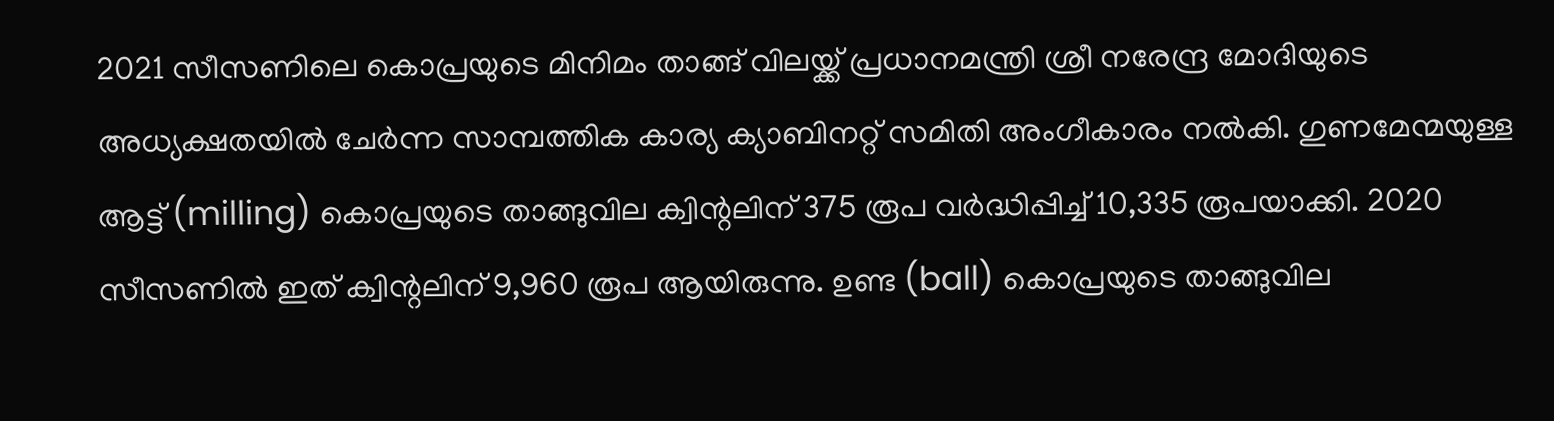2021 സീസണിലെ കൊപ്രയുടെ മിനിമം താങ്ങ് വിലയ്ക്ക് പ്രധാനമന്ത്രി ശ്രീ നരേന്ദ്ര മോദിയുടെ അധ്യക്ഷതയിൽ ചേർന്ന സാമ്പത്തിക കാര്യ ക്യാബിനറ്റ് സമിതി അംഗീകാരം നൽകി. ഗുണമേന്മയുള്ള ആട്ട് (milling) കൊപ്രയുടെ താങ്ങുവില ക്വിന്റലിന് 375 രൂപ വർദ്ധിപ്പിച്ച് 10,335 രൂപയാക്കി. 2020 സീസണിൽ ഇത് ക്വിന്റലിന് 9,960 രൂപ ആയിരുന്നു. ഉണ്ട (ball) കൊപ്രയുടെ താങ്ങുവില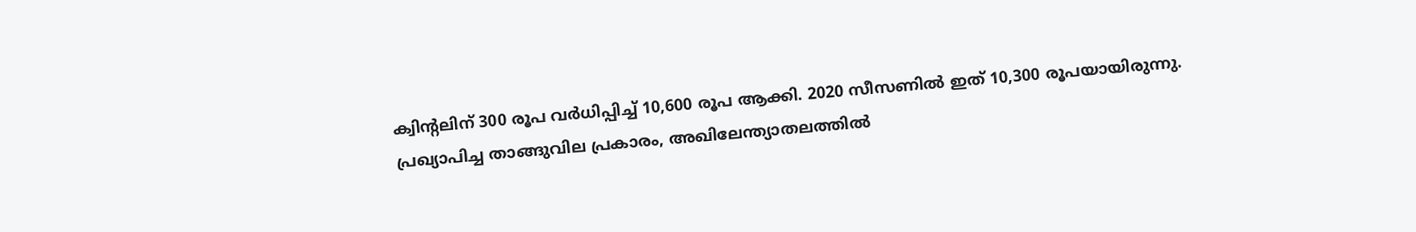ക്വിന്റലിന് 300 രൂപ വർധിപ്പിച്ച് 10,600 രൂപ ആക്കി. 2020 സീസണിൽ ഇത് 10,300 രൂപയായിരുന്നു.
പ്രഖ്യാപിച്ച താങ്ങുവില പ്രകാരം, അഖിലേന്ത്യാതലത്തിൽ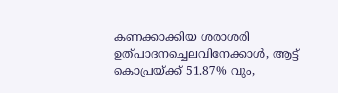കണക്കാക്കിയ ശരാശരി ഉത്പാദനച്ചെലവിനേക്കാൾ, ആട്ട് കൊപ്രയ്ക്ക് 51.87% വും,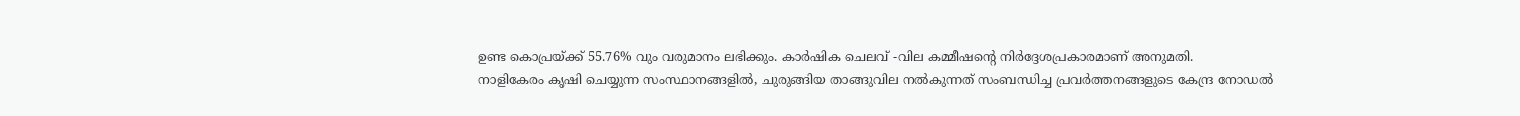ഉണ്ട കൊപ്രയ്ക്ക് 55.76% വും വരുമാനം ലഭിക്കും. കാർഷിക ചെലവ് -വില കമ്മീഷന്റെ നിർദ്ദേശപ്രകാരമാണ് അനുമതി.
നാളികേരം കൃഷി ചെയ്യുന്ന സംസ്ഥാനങ്ങളിൽ, ചുരുങ്ങിയ താങ്ങുവില നൽകുന്നത് സംബന്ധിച്ച പ്രവർത്തനങ്ങളുടെ കേന്ദ്ര നോഡൽ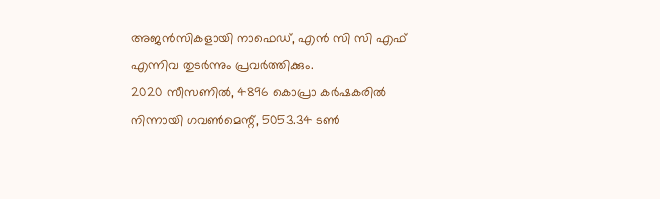അജൻസികളായി നാഫെഡ്, എൻ സി സി എഫ് എന്നിവ തുടർന്നും പ്രവർത്തിക്കും.
2020 സീസണിൽ, 4896 കൊപ്രാ കർഷകരിൽ നിന്നായി ഗവൺമെന്റ്, 5053.34 ടൺ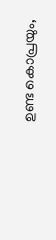ഉണ്ട കൊപ്രയും,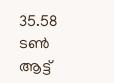35.58 ടൺ ആട്ട്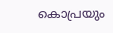കൊപ്രയും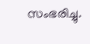സംഭരിച്ചു.